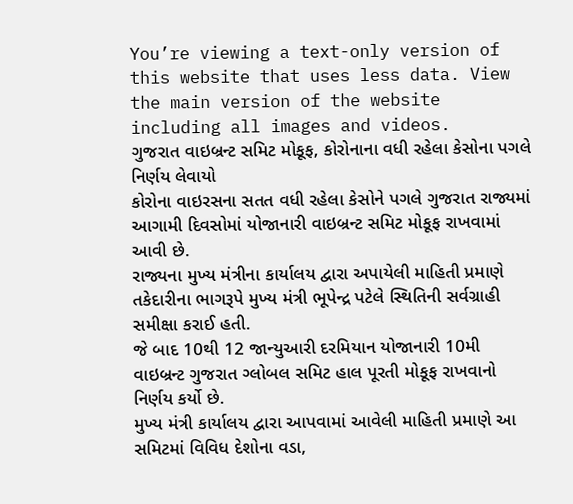You’re viewing a text-only version of this website that uses less data. View the main version of the website including all images and videos.
ગુજરાત વાઇબ્રન્ટ સમિટ મોકૂફ, કોરોનાના વધી રહેલા કેસોના પગલે નિર્ણય લેવાયો
કોરોના વાઇરસના સતત વધી રહેલા કેસોને પગલે ગુજરાત રાજ્યમાં આગામી દિવસોમાં યોજાનારી વાઇબ્રન્ટ સમિટ મોકૂફ રાખવામાં આવી છે.
રાજ્યના મુખ્ય મંત્રીના કાર્યાલય દ્વારા અપાયેલી માહિતી પ્રમાણે તકેદારીના ભાગરૂપે મુખ્ય મંત્રી ભૂપેન્દ્ર પટેલે સ્થિતિની સર્વગ્રાહી સમીક્ષા કરાઈ હતી.
જે બાદ 10થી 12 જાન્યુઆરી દરમિયાન યોજાનારી 10મી વાઇબ્રન્ટ ગુજરાત ગ્લોબલ સમિટ હાલ પૂરતી મોકૂફ રાખવાનો નિર્ણય કર્યો છે.
મુખ્ય મંત્રી કાર્યાલય દ્વારા આપવામાં આવેલી માહિતી પ્રમાણે આ સમિટમાં વિવિધ દેશોના વડા,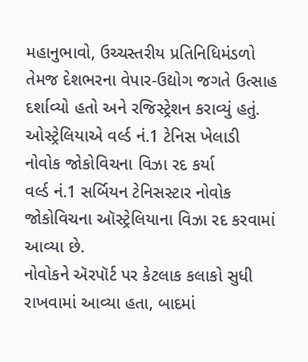મહાનુભાવો, ઉચ્ચસ્તરીય પ્રતિનિધિમંડળો તેમજ દેશભરના વેપાર-ઉદ્યોગ જગતે ઉત્સાહ દર્શાવ્યો હતો અને રજિસ્ટ્રેશન કરાવ્યું હતું.
ઓસ્ટ્રેલિયાએ વર્લ્ડ નં.1 ટેનિસ ખેલાડી નોવોક જોકોવિચના વિઝા રદ કર્યા
વર્લ્ડ નં.1 સર્બિયન ટેનિસસ્ટાર નોવોક જોકોવિચના ઑસ્ટ્રેલિયાના વિઝા રદ કરવામાં આવ્યા છે.
નોવોકને ઍરપૉર્ટ પર કેટલાક કલાકો સુધી રાખવામાં આવ્યા હતા, બાદમાં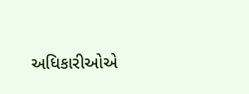અધિકારીઓએ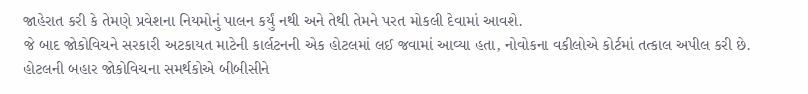જાહેરાત કરી કે તેમણે પ્રવેશના નિયમોનું પાલન કર્યું નથી અને તેથી તેમને પરત મોકલી દેવામાં આવશે.
જે બાદ જોકોવિચને સરકારી અટકાયત માટેની કાર્લટનની એક હોટલમાં લઈ જવામાં આવ્યા હતા, નોવોકના વકીલોએ કોર્ટમાં તત્કાલ અપીલ કરી છે.
હોટલની બહાર જોકોવિચના સમર્થકોએ બીબીસીને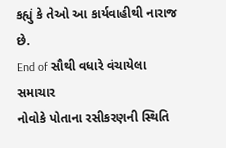કહ્યું કે તેઓ આ કાર્યવાહીથી નારાજ છે.
End of સૌથી વધારે વંચાયેલા સમાચાર
નોવોકે પોતાના રસીકરણની સ્થિતિ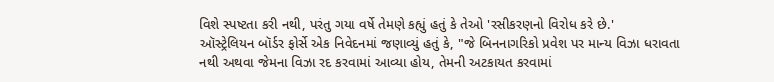વિશે સ્પષ્ટતા કરી નથી, પરંતુ ગયા વર્ષે તેમણે કહ્યું હતું કે તેઓ 'રસીકરણનો વિરોધ કરે છે.'
ઑસ્ટ્રેલિયન બૉર્ડર ફોર્સે એક નિવેદનમાં જણાવ્યું હતું કે, "જે બિનનાગરિકો પ્રવેશ પર માન્ય વિઝા ધરાવતા નથી અથવા જેમના વિઝા રદ કરવામાં આવ્યા હોય, તેમની અટકાયત કરવામાં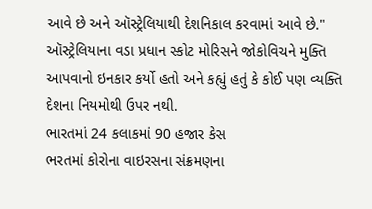આવે છે અને ઑસ્ટ્રેલિયાથી દેશનિકાલ કરવામાં આવે છે."
ઑસ્ટ્રેલિયાના વડા પ્રધાન સ્કોટ મોરિસને જોકોવિચને મુક્તિ આપવાનો ઇનકાર કર્યો હતો અને કહ્યું હતું કે કોઈ પણ વ્યક્તિ દેશના નિયમોથી ઉપર નથી.
ભારતમાં 24 કલાકમાં 90 હજાર કેસ
ભરતમાં કોરોના વાઇરસના સંક્રમણના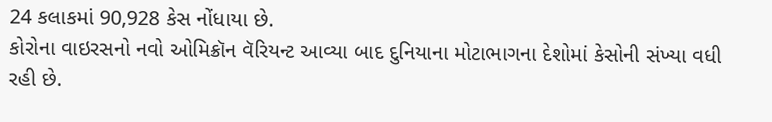24 કલાકમાં 90,928 કેસ નોંધાયા છે.
કોરોના વાઇરસનો નવો ઓમિક્રૉન વૅરિયન્ટ આવ્યા બાદ દુનિયાના મોટાભાગના દેશોમાં કેસોની સંખ્યા વધી રહી છે.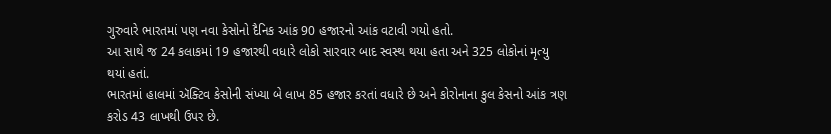ગુરુવારે ભારતમાં પણ નવા કેસોનો દૈનિક આંક 90 હજારનો આંક વટાવી ગયો હતો.
આ સાથે જ 24 કલાકમાં 19 હજારથી વધારે લોકો સારવાર બાદ સ્વસ્થ થયા હતા અને 325 લોકોનાં મૃત્યુ થયાં હતાં.
ભારતમાં હાલમાં ઍક્ટિવ કેસોની સંખ્યા બે લાખ 85 હજાર કરતાં વધારે છે અને કોરોનાના કુલ કેસનો આંક ત્રણ કરોડ 43 લાખથી ઉપર છે.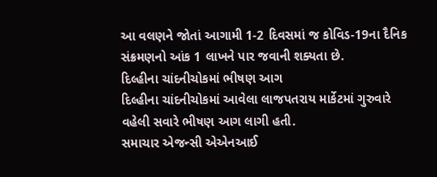આ વલણને જોતાં આગામી 1-2 દિવસમાં જ કોવિડ-19ના દૈનિક સંક્રમણનો આંક 1 લાખને પાર જવાની શક્યતા છે.
દિલ્હીના ચાંદનીચોકમાં ભીષણ આગ
દિલ્હીના ચાંદનીચોકમાં આવેલા લાજપતરાય માર્કેટમાં ગુરુવારે વહેલી સવારે ભીષણ આગ લાગી હતી.
સમાચાર એજન્સી એએનઆઈ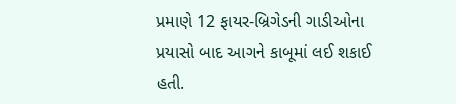પ્રમાણે 12 ફાયર-બ્રિગેડની ગાડીઓના પ્રયાસો બાદ આગને કાબૂમાં લઈ શકાઈ હતી.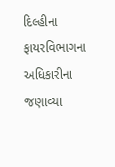દિલ્હીના ફાયરવિભાગના અધિકારીના જણાવ્યા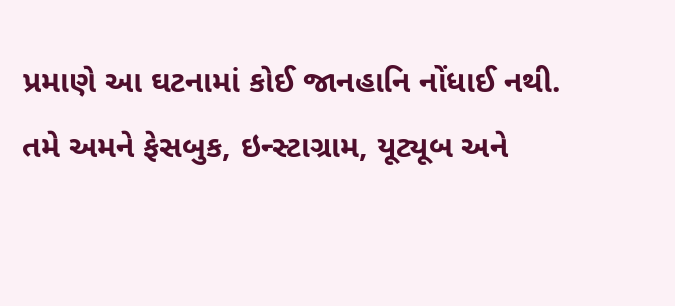પ્રમાણે આ ઘટનામાં કોઈ જાનહાનિ નોંધાઈ નથી.
તમે અમને ફેસબુક, ઇન્સ્ટાગ્રામ, યૂટ્યૂબ અને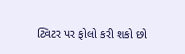ટ્વિટર પર ફોલો કરી શકો છો